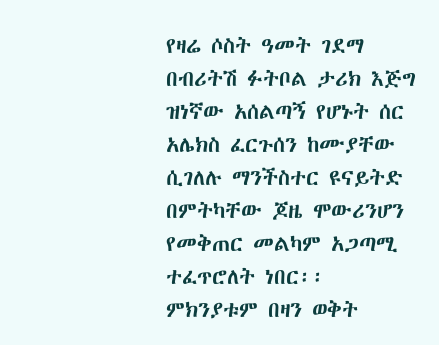የዛሬ ሶስት ዓመት ገደማ በብሪትሽ ፉትቦል ታሪክ እጅግ ዝነኛው አሰልጣኝ የሆኑት ሰር አሌክስ ፈርጉሰን ከሙያቸው ሲገለሉ ማንችስተር ዩናይትድ በምትካቸው ጆዜ ሞውሪንሆን የመቅጠር መልካም አጋጣሚ ተፈጥሮለት ነበር፡፡ ምክንያቱም በዛን ወቅት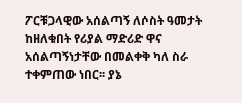ፖርቹጋላዊው አሰልጣኝ ለሶስት ዓመታት ከዘለቁበት የሪያል ማድሪድ ዋና አሰልጣኝነታቸው በመልቀቅ ካለ ስራ ተቀምጠው ነበር፡፡ ያኔ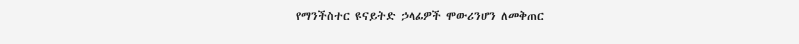የማንችስተር ዩናይትድ ኃላፊዎች ሞውሪንሆን ለመቅጠር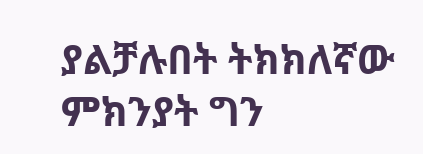ያልቻሉበት ትክክለኛው ምክንያት ግን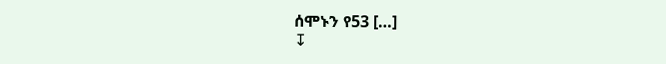ሰሞኑን የ53 […]
↧